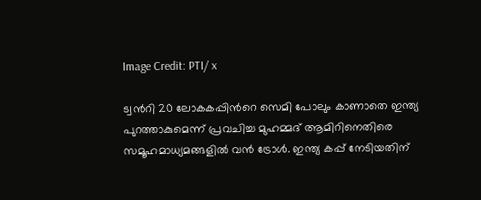Image Credit: PTI/ x

ട്വന്‍റി 20 ലോകകപ്പിന്‍റെ സെമി പോലും കാണാതെ ഇന്ത്യ പുറത്താകുമെന്ന് പ്രവചിച്ച മുഹമ്മദ് ആമിറിനെതിരെ സമൂഹമാധ്യമങ്ങളില്‍ വന്‍ ട്രോള്‍. ഇന്ത്യ കപ്പ് നേടിയതിന്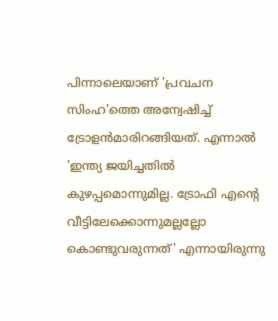പിന്നാലെയാണ് 'പ്രവചന സിംഹ'ത്തെ അന്വേഷിച്ച് ട്രോളന്‍മാരിറങ്ങിയത്. എന്നാല്‍ 'ഇന്ത്യ ജയിച്ചതില്‍ കുഴപ്പമൊന്നുമില്ല. ട്രോഫി എന്‍റെ വീട്ടിലേക്കൊന്നുമല്ലല്ലോ കൊണ്ടുവരുന്നത്' എന്നായിരുന്നു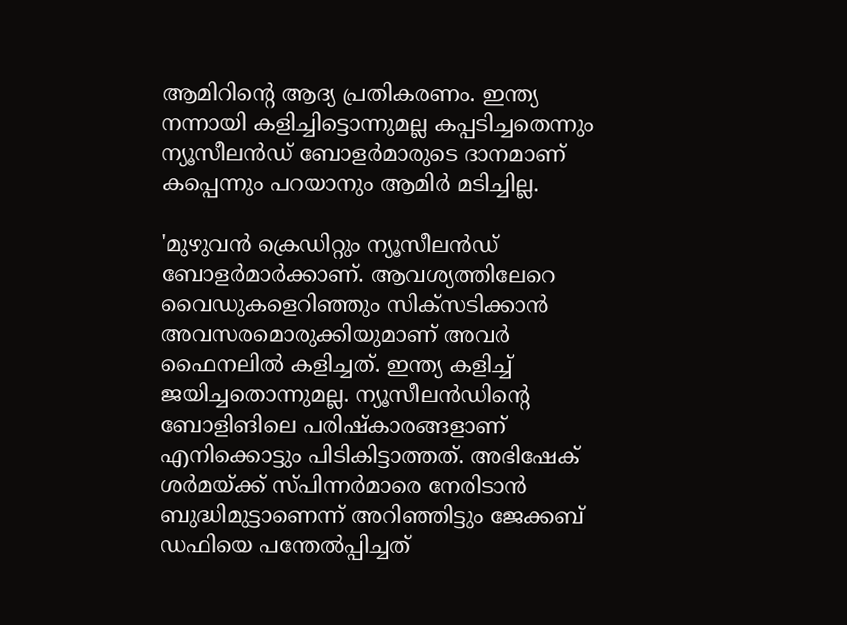ആമിറിന്‍റെ ആദ്യ പ്രതികരണം. ഇന്ത്യ നന്നായി കളിച്ചിട്ടൊന്നുമല്ല കപ്പടിച്ചതെന്നും ന്യൂസീലന്‍ഡ് ബോളര്‍മാരുടെ ദാനമാണ് കപ്പെന്നും പറയാനും ആമിര്‍ മടിച്ചില്ല.

'മുഴുവന്‍ ക്രെഡിറ്റും ന്യൂസീലന്‍ഡ് ബോളര്‍മാര്‍ക്കാണ്. ആവശ്യത്തിലേറെ വൈഡുകളെറിഞ്ഞും സിക്സടിക്കാന്‍ അവസരമൊരുക്കിയുമാണ് അവര്‍ ഫൈനലില്‍ കളിച്ചത്. ഇന്ത്യ കളിച്ച് ജയിച്ചതൊന്നുമല്ല. ന്യൂസീലന്‍ഡിന്‍റെ ബോളിങിലെ പരിഷ്കാരങ്ങളാണ് എനിക്കൊട്ടും പിടികിട്ടാത്തത്. അഭിഷേക് ശര്‍മയ്ക്ക് സ്പിന്നര്‍മാരെ നേരിടാന്‍ ബുദ്ധിമുട്ടാണെന്ന് അറിഞ്ഞിട്ടും ജേക്കബ് ഡഫിയെ പന്തേല്‍പ്പിച്ചത്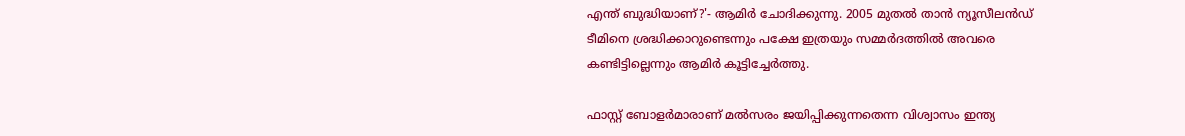എന്ത് ബുദ്ധിയാണ്?'- ആമിര്‍ ചോദിക്കുന്നു. 2005 മുതല്‍ താന്‍ ന്യൂസീലന്‍ഡ് ടീമിനെ ശ്രദ്ധിക്കാറുണ്ടെന്നും പക്ഷേ ഇത്രയും സമ്മര്‍ദത്തില്‍ അവരെ കണ്ടിട്ടില്ലെന്നും ആമിര്‍ കൂട്ടിച്ചേര്‍ത്തു.

ഫാസ്റ്റ് ബോളര്‍മാരാണ് മല്‍സരം ജയിപ്പിക്കുന്നതെന്ന വിശ്വാസം ഇന്ത്യ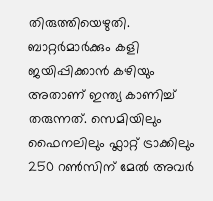തിരുത്തിയെഴുതി. ബാറ്റര്‍മാര്‍ക്കും കളി ജയിപ്പിക്കാന്‍ കഴിയും അതാണ് ഇന്ത്യ കാണിച്ച് തരുന്നത്. സെമിയിലും ഫൈനലിലും ഫ്ലാറ്റ് ട്രാക്കിലും 250 റണ്‍സിന് മേല്‍ അവര്‍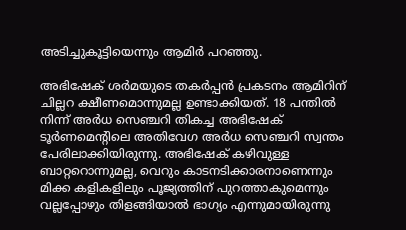അടിച്ചുകൂട്ടിയെന്നും ആമിര്‍ പറഞ്ഞു.

അഭിഷേക് ശര്‍മയുടെ തകര്‍പ്പന്‍ പ്രകടനം ആമിറിന് ചില്ലറ ക്ഷീണമൊന്നുമല്ല ഉണ്ടാക്കിയത്. 18 പന്തില്‍ നിന്ന് അര്‍ധ സെഞ്ചറി തികച്ച അഭിഷേക് ടൂര്‍ണമെന്‍റിലെ അതിവേഗ അര്‍ധ സെ‍ഞ്ചറി സ്വന്തം പേരിലാക്കിയിരുന്നു. അഭിഷേക് കഴിവുള്ള ബാറ്ററൊന്നുമല്ല, വെറും കാടനടിക്കാരനാണെന്നും മിക്ക കളികളിലും പൂജ്യത്തിന് പുറത്താകുമെന്നും വല്ലപ്പോഴും തിളങ്ങിയാല്‍ ഭാഗ്യം എന്നുമായിരുന്നു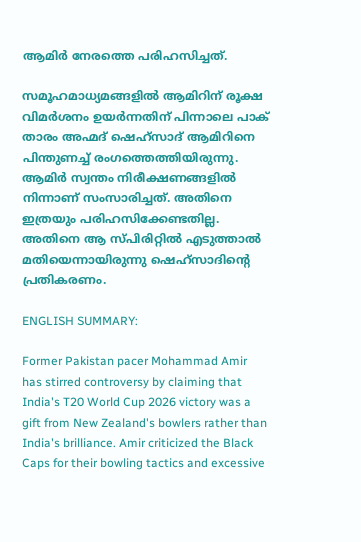ആമിര്‍ നേരത്തെ പരിഹസിച്ചത്.

സമൂഹമാധ്യമങ്ങളില്‍ ആമിറിന് രൂക്ഷ വിമര്‍ശനം ഉയര്‍ന്നതിന് പിന്നാലെ പാക് താരം അഹ്മദ് ഷെഹ്സാദ് ആമിറിനെ പിന്തുണച്ച് രംഗത്തെത്തിയിരുന്നു. ആമിര്‍ സ്വന്തം നിരീക്ഷണങ്ങളില്‍ നിന്നാണ് സംസാരിച്ചത്. അതിനെ ഇത്രയും പരിഹസിക്കേണ്ടതില്ല. അതിനെ ആ സ്പിരിറ്റില്‍ എടുത്താല്‍ മതിയെന്നായിരുന്നു ഷെഹ്സാദിന്‍റെ പ്രതികരണം.

ENGLISH SUMMARY:

Former Pakistan pacer Mohammad Amir has stirred controversy by claiming that India's T20 World Cup 2026 victory was a gift from New Zealand's bowlers rather than India's brilliance. Amir criticized the Black Caps for their bowling tactics and excessive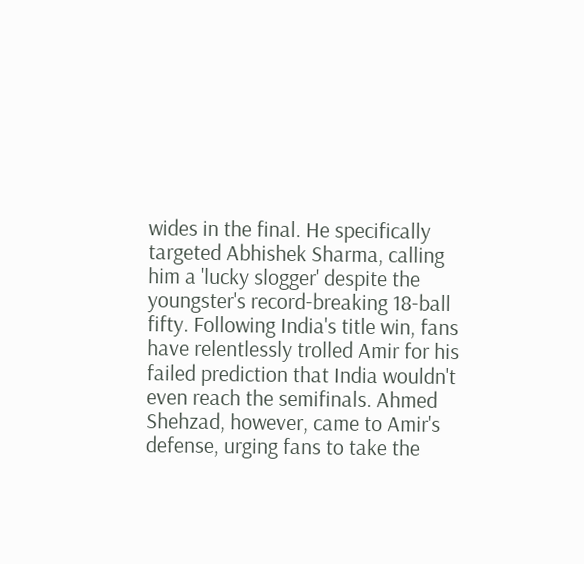wides in the final. He specifically targeted Abhishek Sharma, calling him a 'lucky slogger' despite the youngster's record-breaking 18-ball fifty. Following India's title win, fans have relentlessly trolled Amir for his failed prediction that India wouldn't even reach the semifinals. Ahmed Shehzad, however, came to Amir's defense, urging fans to take the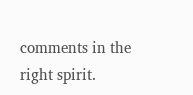comments in the right spirit.